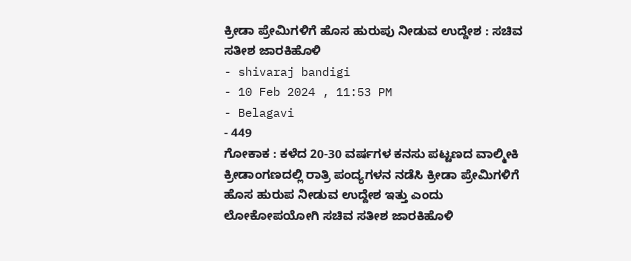ಕ್ರೀಡಾ ಪ್ರೇಮಿಗಳಿಗೆ ಹೊಸ ಹುರುಪು ನೀಡುವ ಉದ್ದೇಶ : ಸಚಿವ ಸತೀಶ ಜಾರಕಿಹೊಳಿ
- shivaraj bandigi
- 10 Feb 2024 , 11:53 PM
- Belagavi
- 449
ಗೋಕಾಕ : ಕಳೆದ 20-30 ವರ್ಷಗಳ ಕನಸು ಪಟ್ಟಣದ ವಾಲ್ಮೀಕಿ ಕ್ರೀಡಾಂಗಣದಲ್ಲಿ ರಾತ್ರಿ ಪಂದ್ಯಗಳನ ನಡೆಸಿ ಕ್ರೀಡಾ ಪ್ರೇಮಿಗಳಿಗೆ ಹೊಸ ಹುರುಪ ನೀಡುವ ಉದ್ದೇಶ ಇತ್ತು ಎಂದು ಲೋಕೋಪಯೋಗಿ ಸಚಿವ ಸತೀಶ ಜಾರಕಿಹೊಳಿ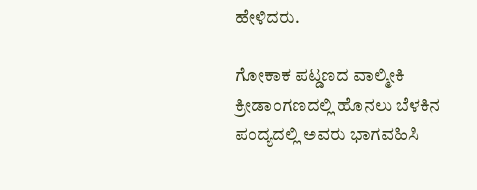ಹೇಳಿದರು.

ಗೋಕಾಕ ಪಟ್ಡಣದ ವಾಲ್ಮೀಕಿ ಕ್ರೀಡಾಂಗಣದಲ್ಲಿ ಹೊನಲು ಬೆಳಕಿನ ಪಂದ್ಯದಲ್ಲಿ ಅವರು ಭಾಗವಹಿಸಿ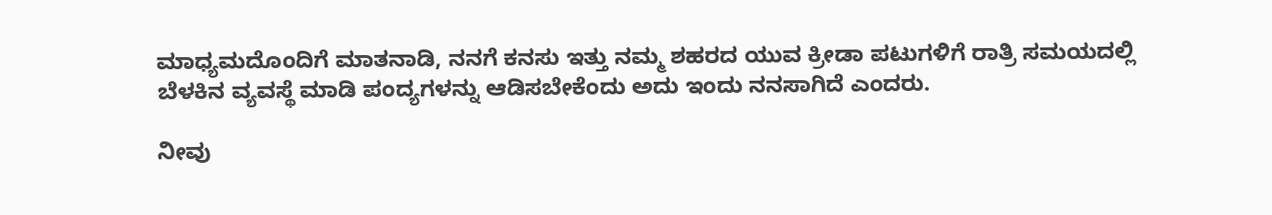ಮಾಧ್ಯಮದೊಂದಿಗೆ ಮಾತನಾಡಿ, ನನಗೆ ಕನಸು ಇತ್ತು ನಮ್ಮ ಶಹರದ ಯುವ ಕ್ರೀಡಾ ಪಟುಗಳಿಗೆ ರಾತ್ರಿ ಸಮಯದಲ್ಲಿ ಬೆಳಕಿನ ವ್ಯವಸ್ಥೆ ಮಾಡಿ ಪಂದ್ಯಗಳನ್ನು ಆಡಿಸಬೇಕೆಂದು ಅದು ಇಂದು ನನಸಾಗಿದೆ ಎಂದರು.

ನೀವು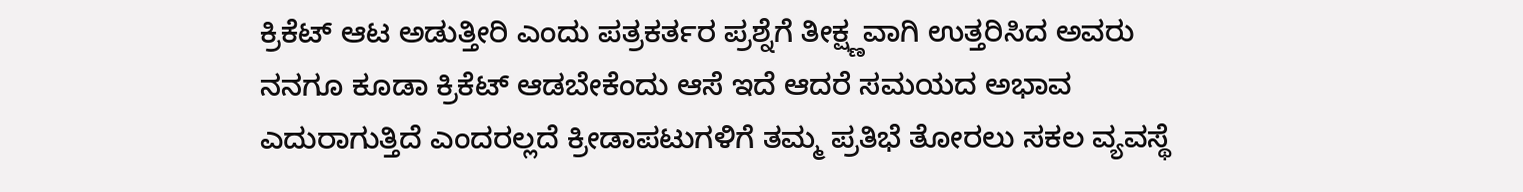ಕ್ರಿಕೆಟ್ ಆಟ ಅಡುತ್ತೀರಿ ಎಂದು ಪತ್ರಕರ್ತರ ಪ್ರಶ್ನೆಗೆ ತೀಕ್ಷ್ಣವಾಗಿ ಉತ್ತರಿಸಿದ ಅವರು ನನಗೂ ಕೂಡಾ ಕ್ರಿಕೆಟ್ ಆಡಬೇಕೆಂದು ಆಸೆ ಇದೆ ಆದರೆ ಸಮಯದ ಅಭಾವ ಎದುರಾಗುತ್ತಿದೆ ಎಂದರಲ್ಲದೆ ಕ್ರೀಡಾಪಟುಗಳಿಗೆ ತಮ್ಮ ಪ್ರತಿಭೆ ತೋರಲು ಸಕಲ ವ್ಯವಸ್ಥೆ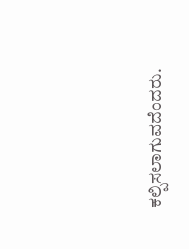ಕಲ್ಪಿಸಲಾಗುವದೆಂದರು.